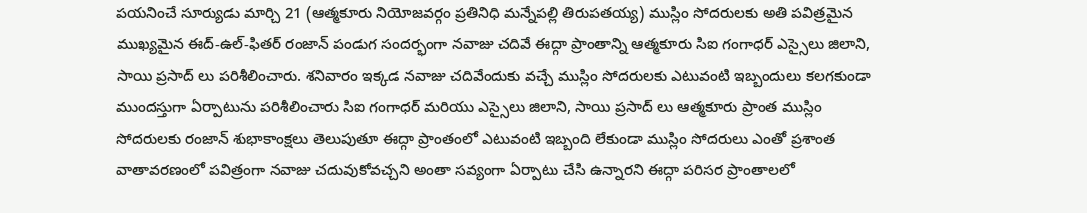పయనించే సూర్యుడు మార్చి 21 (ఆత్మకూరు నియోజవర్గం ప్రతినిధి మన్నేపల్లి తిరుపతయ్య) ముస్లిం సోదరులకు అతి పవిత్రమైన ముఖ్యమైన ఈద్-ఉల్-ఫితర్ రంజాన్ పండుగ సందర్భంగా నవాజు చదివే ఈద్గా ప్రాంతాన్ని ఆత్మకూరు సిఐ గంగాధర్ ఎస్సైలు జిలాని, సాయి ప్రసాద్ లు పరిశీలించారు. శనివారం ఇక్కడ నవాజు చదివేందుకు వచ్చే ముస్లిం సోదరులకు ఎటువంటి ఇబ్బందులు కలగకుండా ముందస్తుగా ఏర్పాటును పరిశీలించారు సిఐ గంగాధర్ మరియు ఎస్సైలు జిలాని, సాయి ప్రసాద్ లు ఆత్మకూరు ప్రాంత ముస్లిం సోదరులకు రంజాన్ శుభాకాంక్షలు తెలుపుతూ ఈద్గా ప్రాంతంలో ఎటువంటి ఇబ్బంది లేకుండా ముస్లిం సోదరులు ఎంతో ప్రశాంత వాతావరణంలో పవిత్రంగా నవాజు చదువుకోవచ్చని అంతా సవ్యంగా ఏర్పాటు చేసి ఉన్నారని ఈద్గా పరిసర ప్రాంతాలలో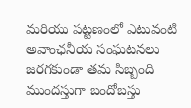మరియు పట్టణంలో ఎటువంటి అవాంఛనీయ సంఘటనలు జరగకుండా తమ సిబ్బంది ముందస్తుగా బందోబస్తు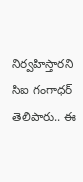నిర్వహిస్తారని సిఐ గంగాధర్ తెలిపారు.. ఈ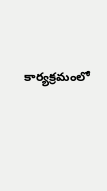కార్యక్రమంలో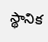స్థానిక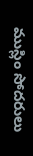ముస్లిం సోదరులు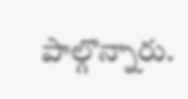పాల్గొన్నారు.